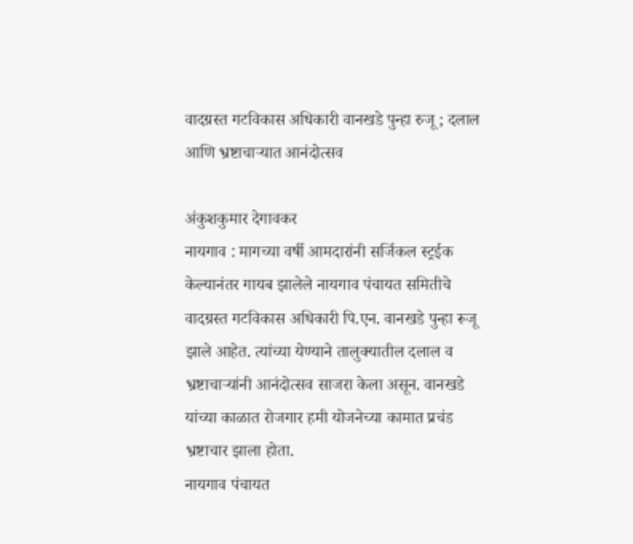वादग्रस्त गटविकास अधिकारी वानखडे पुन्हा रुजू ; दलाल आणि भ्रष्टाचाऱ्यात आनंदोत्सव

अंकुशकुमार देगावकर
नायगाव : मागच्या वर्षी आमदारांनी सर्जिकल स्ट्रईक केल्यानंतर गायब झालेले नायगाव पंचायत समितीचे वादग्रस्त गटविकास अधिकारी पि.एन. वानखडे पुन्हा रूजू झाले आहेत. त्यांच्या येण्याने तालुक्यातील दलाल व भ्रष्टाचाऱ्यांनी आनंदोत्सव साजरा केला असून. वानखडे यांच्या काळात रोजगार हमी योजनेच्या कामात प्रचंड भ्रष्टाचार झाला होता.
नायगाव पंचायत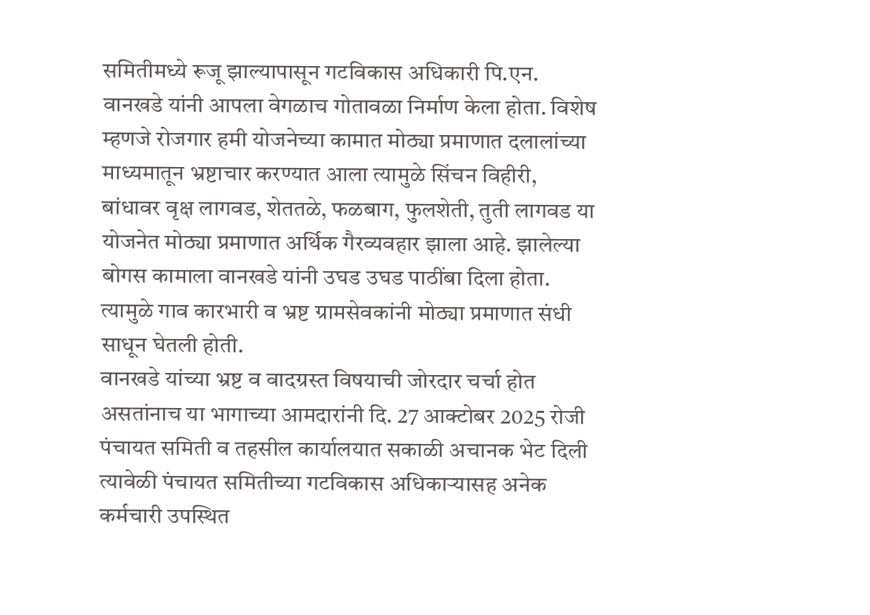समितीमध्ये रूजू झाल्यापासून गटविकास अधिकारी पि.एन. वानखडे यांनी आपला वेगळाच गोतावळा निर्माण केला होता. विशेष म्हणजे रोजगार हमी योजनेच्या कामात मोठ्या प्रमाणात दलालांच्या माध्यमातून भ्रष्टाचार करण्यात आला त्यामुळे सिंचन विहीरी, बांधावर वृक्ष लागवड, शेततळे, फळबाग, फुलशेती, तुती लागवड या योजनेत मोठ्या प्रमाणात अर्थिक गैरव्यवहार झाला आहे. झालेल्या बोगस कामाला वानखडे यांनी उघड उघड पाठींबा दिला होता. त्यामुळे गाव कारभारी व भ्रष्ट ग्रामसेवकांनी मोठ्या प्रमाणात संधी साधून घेतली होती.
वानखडे यांच्या भ्रष्ट व वादग्रस्त विषयाची जोरदार चर्चा होत असतांनाच या भागाच्या आमदारांनी दि. 27 आक्टोबर 2025 रोजी पंचायत समिती व तहसील कार्यालयात सकाळी अचानक भेट दिली त्यावेळी पंचायत समितीच्या गटविकास अधिकाऱ्यासह अनेक कर्मचारी उपस्थित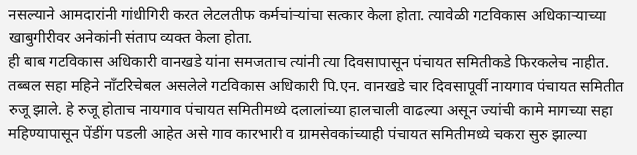नसल्याने आमदारांनी गांधीगिरी करत लेटलतीफ कर्मचांऱ्यांचा सत्कार केला होता. त्यावेळी गटविकास अधिकाऱ्याच्या खाबुगीरीवर अनेकांनी संताप व्यक्त केला होता.
ही बाब गटविकास अधिकारी वानखडे यांना समजताच त्यांनी त्या दिवसापासून पंचायत समितीकडे फिरकलेच नाहीत. तब्बल सहा महिने नाँटरिचेबल असलेले गटविकास अधिकारी पि.एन. वानखडे चार दिवसापूर्वी नायगाव पंचायत समितीत रुजू झाले. हे रुजू होताच नायगाव पंचायत समितीमध्ये दलालांच्या हालचाली वाढल्या असून ज्यांची कामे मागच्या सहा महिण्यापासून पेंडींग पडली आहेत असे गाव कारभारी व ग्रामसेवकांच्याही पंचायत समितीमध्ये चकरा सुरु झाल्या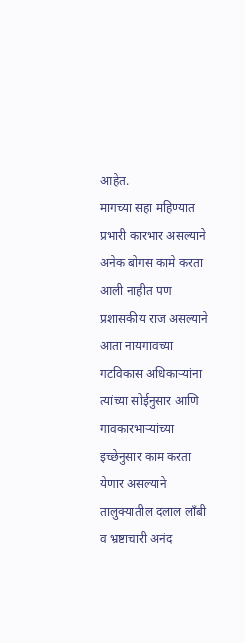आहेत.
मागच्या सहा महिण्यात प्रभारी कारभार असल्याने अनेक बोगस कामे करता आली नाहीत पण प्रशासकीय राज असल्याने आता नायगावच्या गटविकास अधिकाऱ्यांना त्यांच्या सोईनुसार आणि गावकारभाऱ्यांच्या इच्छेनुसार काम करता येणार असल्याने तालुक्यातील दलाल लाँबी व भ्रष्टाचारी अनंद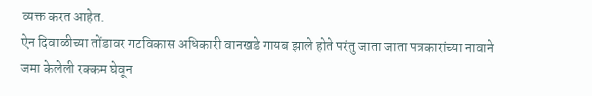व्यक्त करत आहेत.
ऐन दिवाळीच्या तोंडावर गटविकास अधिकारी वानखडे गायब झाले होते परंतु जाता जाता पत्रकारांच्या नावाने जमा केलेली रक्कम घेवून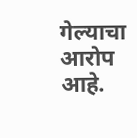गेल्याचा आरोप आहे.